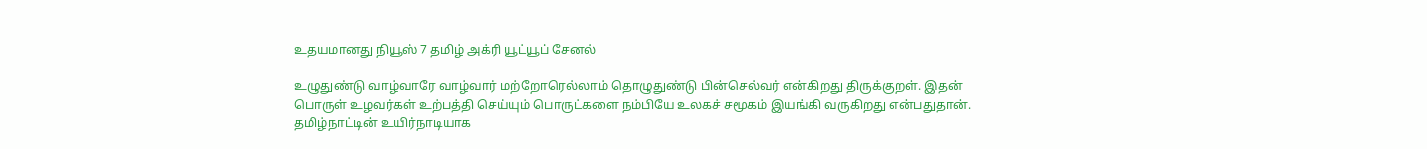உதயமானது நியூஸ் 7 தமிழ் அக்ரி யூட்யூப் சேனல்

உழுதுண்டு வாழ்வாரே வாழ்வார் மற்றோரெல்லாம் தொழுதுண்டு பின்செல்வர் என்கிறது திருக்குறள். இதன் பொருள் உழவர்கள் உற்பத்தி செய்யும் பொருட்களை நம்பியே உலகச் சமூகம் இயங்கி வருகிறது என்பதுதான். தமிழ்நாட்டின் உயிர்நாடியாக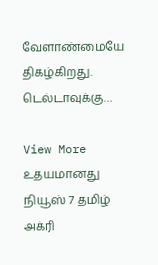வேளாண்மையே திகழ்கிறது. டெல்டாவுக்கு…

View More உதயமானது நியூஸ் 7 தமிழ் அக்ரி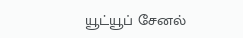யூட்யூப் சேனல்